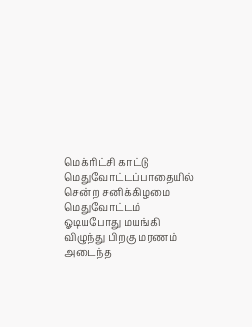மெக்ரிட்சி காட்டு மெதுவோட்டப்பாதையில் சென்ற சனிக்கிழமை மெதுவோட்டம் ஓடியபோது மயங்கி விழுந்து பிறகு மரணம் அடைந்த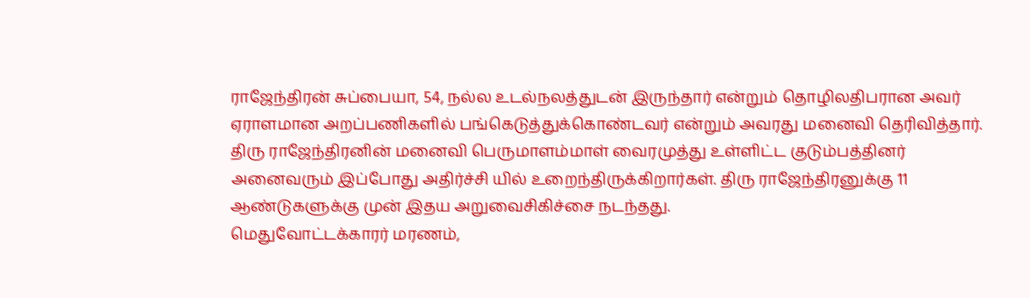ராஜேந்திரன் சுப்பையா, 54, நல்ல உடல்நலத்துடன் இருந்தார் என்றும் தொழிலதிபரான அவர் ஏராளமான அறப்பணிகளில் பங்கெடுத்துக்கொண்டவர் என்றும் அவரது மனைவி தெரிவித்தார். திரு ராஜேந்திரனின் மனைவி பெருமாளம்மாள் வைரமுத்து உள்ளிட்ட குடும்பத்தினர் அனைவரும் இப்போது அதிர்ச்சி யில் உறைந்திருக்கிறார்கள். திரு ராஜேந்திரனுக்கு 11 ஆண்டுகளுக்கு முன் இதய அறுவைசிகிச்சை நடந்தது.
மெதுவோட்டக்காரர் மரணம்,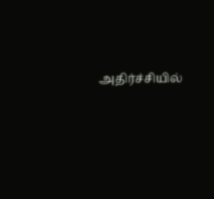அதிர்ச்சியில்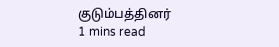குடும்பத்தினர்
1 mins read